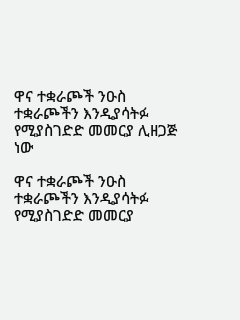ዋና ተቋራጮች ንዑስ ተቋራጮችን እንዲያሳትፉ የሚያስገድድ መመርያ ሊዘጋጅ ነው

ዋና ተቋራጮች ንዑስ ተቋራጮችን እንዲያሳትፉ የሚያስገድድ መመርያ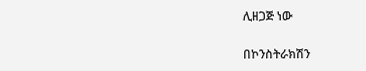ሊዘጋጅ ነው

በኮንስትራክሽን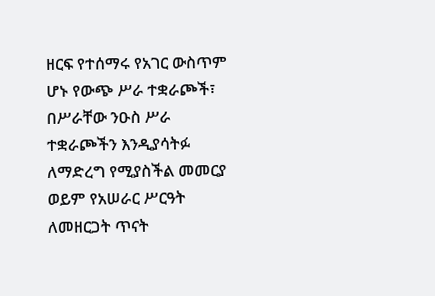ዘርፍ የተሰማሩ የአገር ውስጥም ሆኑ የውጭ ሥራ ተቋራጮች፣ በሥራቸው ንዑስ ሥራ ተቋራጮችን እንዲያሳትፉ ለማድረግ የሚያስችል መመርያ ወይም የአሠራር ሥርዓት ለመዘርጋት ጥናት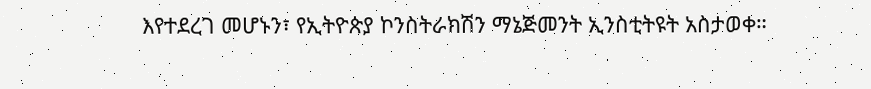እየተደረገ መሆኑን፣ የኢትዮጵያ ኮንስትራክሽን ማኔጅመንት ኢንስቲትዩት አስታወቀ።